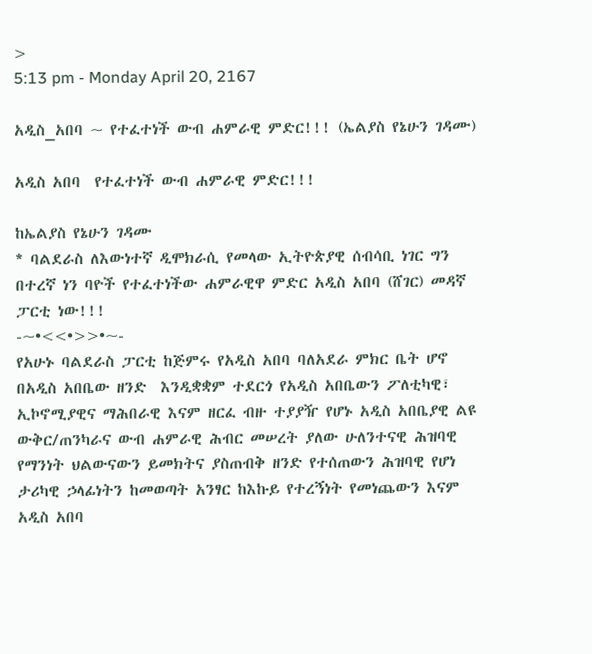>
5:13 pm - Monday April 20, 2167

አዲስ_አበባ ~ የተፈተነች ውብ ሐምራዊ ምድር!!! (ኤልያስ የኔሁን ገዳሙ)

አዲስ አበባ  የተፈተነች ውብ ሐምራዊ ምድር!!!

ከኤልያስ የኔሁን ገዳሙ
* ባልደራስ ለእውነተኛ ዲሞክራሲ የመላው ኢትዮጵያዊ ሰብሳቢ ነገር ግን በተረኛ ነን ባዮች የተፈተነችው ሐምራዊዋ ምድር አዲስ አበባ (ሸገር) መዳኛ ፓርቲ ነው!!!
-~•<<•>>•~-
የአሁኑ ባልደራስ ፓርቲ ከጅምሩ የአዲስ አበባ ባለአደራ ምክር ቤት ሆኖ በአዲስ አበቤው ዘንድ  እንዲቋቋም ተደርጎ የአዲስ አበቤውን ፖለቲካዊ፣ ኢኮኖሚያዊና ማሕበራዊ እናም ዘርፈ ብዙ ተያያዥ የሆኑ አዲስ አበቤያዊ ልዩ ውቅር/ጠንካራና ውብ ሐምራዊ ሕብር መሠረት ያለው ሁለንተናዊ ሕዝባዊ የማንነት ህልውናውን ይመክትና ያስጠብቅ ዘንድ የተሰጠውን ሕዝባዊ የሆነ ታሪካዊ ኃላፊነትን ከመወጣት አንፃር ከእኩይ የተረኝነት የመነጨውን እናም አዲስ አበባ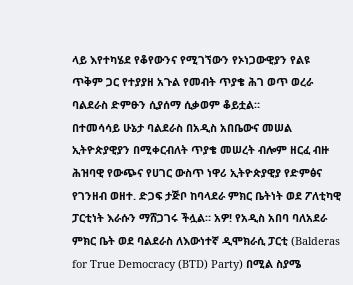ላይ እየተካሄደ የቆየውንና የሚገኘውን የኦነጋውዊያን የልዩ ጥቅም ጋር የተያያዘ አጉል የመብት ጥያቄ ሕገ ወጥ ወረራ ባልደራስ ድምፁን ሲያሰማ ሲቃወም ቆይቷል።
በተመሳሳይ ሁኔታ ባልደራስ በአዲስ አበቤውና መሠል ኢትዮጵያዊያን በሚቀርብለት ጥያቄ መሠረት ብሎም ዘርፈ ብዙ ሕዝባዊ የውጭና የሀገር ውስጥ ነዋሪ ኢትዮጵያዊያ የድምፅና የገንዘብ ወዘተ. ድጋፍ ታጅቦ ከባላደራ ምክር ቤትነት ወደ ፖለቲካዊ ፓርቲነት እራሱን ማሸጋገሩ ችሏል። አዎ! የአዲስ አበባ ባለአደራ ምክር ቤት ወደ ባልደራስ ለእውነተኛ ዲሞክራሲ ፓርቲ (Balderas for True Democracy (BTD) Party) በሚል ስያሜ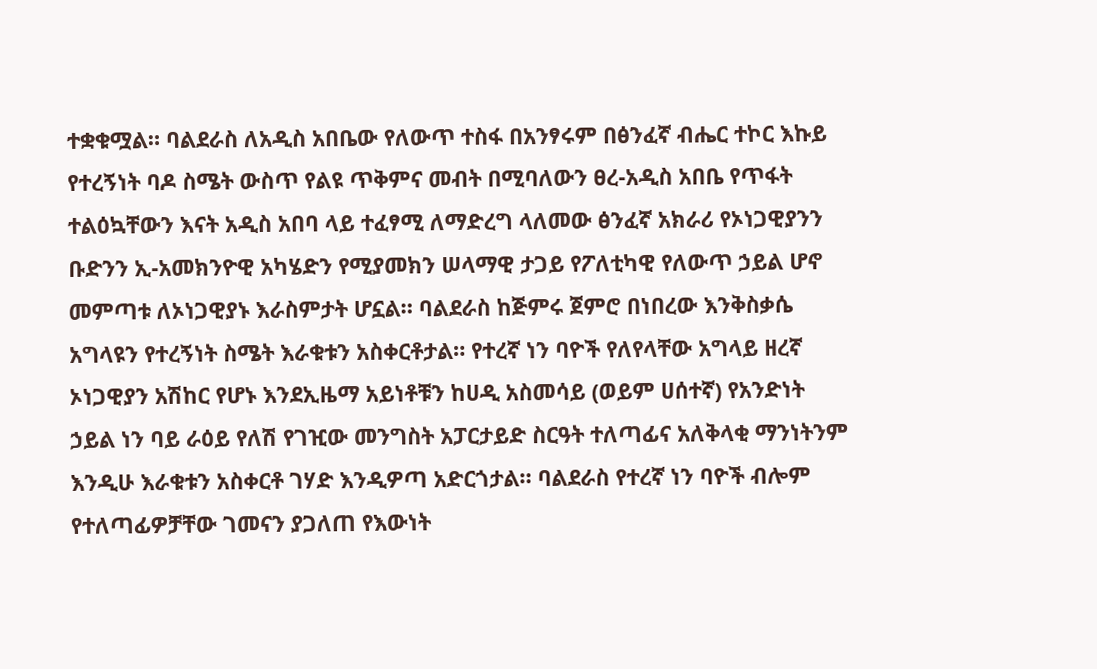ተቋቁሟል። ባልደራስ ለአዲስ አበቤው የለውጥ ተስፋ በአንፃሩም በፅንፈኛ ብሔር ተኮር እኩይ የተረኝነት ባዶ ስሜት ውስጥ የልዩ ጥቅምና መብት በሚባለውን ፀረ-አዲስ አበቤ የጥፋት ተልዕኳቸውን እናት አዲስ አበባ ላይ ተፈፃሚ ለማድረግ ላለመው ፅንፈኛ አክራሪ የኦነጋዊያንን ቡድንን ኢ-አመክንዮዊ አካሄድን የሚያመክን ሠላማዊ ታጋይ የፖለቲካዊ የለውጥ ኃይል ሆኖ መምጣቱ ለኦነጋዊያኑ እራስምታት ሆኗል። ባልደራስ ከጅምሩ ጀምሮ በነበረው እንቅስቃሴ አግላዩን የተረኝነት ስሜት እራቁቱን አስቀርቶታል። የተረኛ ነን ባዮች የለየላቸው አግላይ ዘረኛ ኦነጋዊያን አሽከር የሆኑ እንደኢዜማ አይነቶቹን ከሀዲ አስመሳይ (ወይም ሀሰተኛ) የአንድነት ኃይል ነን ባይ ራዕይ የለሽ የገዢው መንግስት አፓርታይድ ስርዓት ተለጣፊና አለቅላቂ ማንነትንም እንዲሁ እራቁቱን አስቀርቶ ገሃድ እንዲዎጣ አድርጎታል። ባልደራስ የተረኛ ነን ባዮች ብሎም የተለጣፊዎቻቸው ገመናን ያጋለጠ የእውነት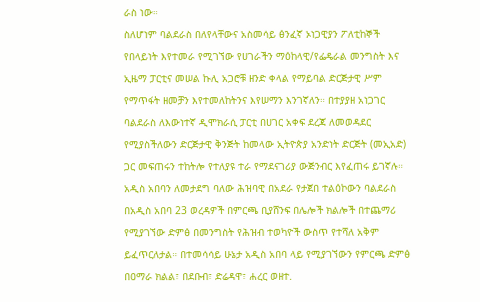ራስ ነው።
ስለሆነም ባልደራስ በለየላቸውና አስመሳይ ፅንፈኛ ኦነጋዊያን ፖለቲከኞች የበላይነት እየተመራ የሚገኘው የሀገራችን ማዕከላዊ/የፌዴራል መንግስት እና ኢዜማ ፓርቲና መሠል ኩሊ አጋሮቹ ዘንድ ቀላል የማይባል ድርጅታዊ ሥም የማጥፋት ዘመቻን እየተመለከትንና እየሠማን እንገኛለን። በተያያዘ አነጋገር ባልደራስ ለእውነተኛ ዲሞክራሲ ፓርቲ በሀገር አቀፍ ደረጃ ለመወዳደር የሚያስችለውን ድርጅታዊ ቅንጅት ከመላው ኢትዮጵያ አንድነት ድርጅት (መኢአድ) ጋር መፍጠሩን ተከትሎ የተለያዩ ተራ የማደናገሪያ ውጅንብር እየፈጠሩ ይገኛሉ። አዲስ አበባን ለመታደግ ባለው ሕዝባዊ በአደራ የታጀበ ተልዕኮውን ባልደራስ በአዲስ አበባ 23 ወረዳዎች በምርጫ ቢያሸንፍ በሌሎች ክልሎች በተጨማሪ የሚያገኘው ድምፅ በመንግስት የሕዝብ ተወካዮች ውስጥ የተሻለ አቅም ይፈጥርለታል። በተመሳሳይ ሁኔታ አዲስ አበባ ላይ የሚያገኘውን የምርጫ ድምፅ በዐማራ ክልል፣ በደቡብ፣ ድሬዳዋ፣ ሐረር ወዘተ.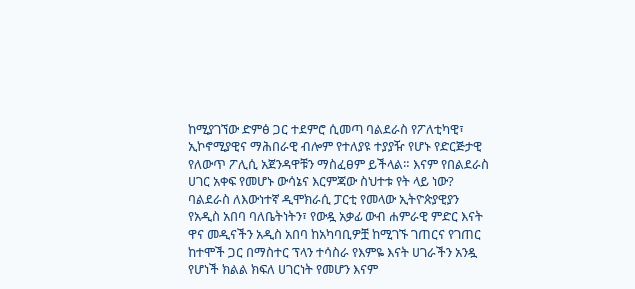ከሚያገኘው ድምፅ ጋር ተደምሮ ሲመጣ ባልደራስ የፖለቲካዊ፣ ኢኮኖሚያዊና ማሕበራዊ ብሎም የተለያዩ ተያያዥ የሆኑ የድርጅታዊ የለውጥ ፖሊሲ አጀንዳዋቹን ማስፈፀም ይችላል። እናም የበልደራስ ሀገር አቀፍ የመሆኑ ውሳኔና እርምጃው ስህተቱ የት ላይ ነው?
ባልደራስ ለእውነተኛ ዲሞክራሲ ፓርቲ የመላው ኢትዮጵያዊያን የአዲስ አበባ ባለቤትነትን፣ የውዷ አቃፊ ውብ ሐምራዊ ምድር እናት ዋና መዲናችን አዲስ አበባ ከአካባቢዎቿ ከሚገኙ ገጠርና የገጠር ከተሞች ጋር በማስተር ፕላን ተሳስራ የእምዬ እናት ሀገራችን አንዷ የሆነች ክልል ክፍለ ሀገርነት የመሆን እናም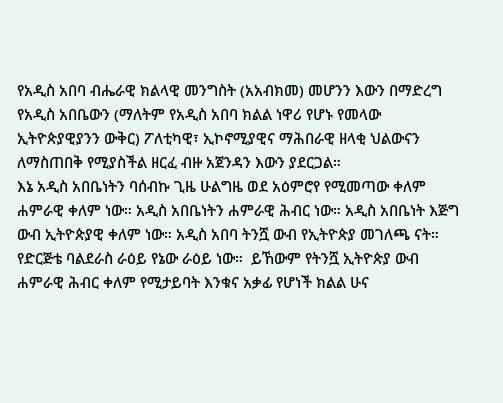የአዲስ አበባ ብሔራዊ ክልላዊ መንግስት (አአብክመ) መሆንን እውን በማድረግ የአዲስ አበቤውን (ማለትም የአዲስ አበባ ክልል ነዋሪ የሆኑ የመላው ኢትዮጵያዊያንን ውቅር) ፖለቲካዊ፣ ኢኮኖሚያዊና ማሕበራዊ ዘላቂ ህልውናን ለማስጠበቅ የሚያስችል ዘርፈ ብዙ አጀንዳን እውን ያደርጋል።
እኔ አዲስ አበቤነትን ባሰብኩ ጊዜ ሁልግዜ ወደ አዕምሮየ የሚመጣው ቀለም ሐምራዊ ቀለም ነው። አዲስ አበቤነትን ሐምራዊ ሕብር ነው። አዲስ አበቤነት እጅግ ውብ ኢትዮጵያዊ ቀለም ነው። አዲስ አበባ ትንሿ ውብ የኢትዮጵያ መገለጫ ናት። የድርጅቴ ባልደራስ ራዕይ የኔው ራዕይ ነው።  ይኸውም የትንሿ ኢትዮጵያ ውብ ሐምራዊ ሕብር ቀለም የሚታይባት እንቁና አቃፊ የሆነች ክልል ሁና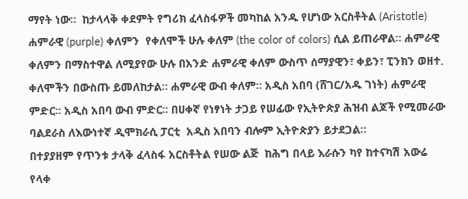ማየት ነው።  ከታላላቅ ቀደምት የግሪክ ፈላስፋዎች መካከል አንዱ የሆነው አርስቶትል (Aristotle) ሐምራዊ (purple) ቀለምን  የቀለሞች ሁሉ ቀለም (the color of colors) ሲል ይጠራዋል። ሐምራዊ ቀለምን በማስተዋል ለሚያየው ሁሉ በአንድ ሐምራዊ ቀለም ውስጥ ሰማያዊን፣ ቀይን፣ ፒንክን ወዘተ. ቀለሞችን በውስጡ ይመለከታል። ሐምራዊ ውብ ቀለም። አዲስ አበባ (ሸገር/አዱ ገነት) ሐምራዊ ምድር። አዲስ አበባ ውብ ምድር። በሀቀኛ የነፃነት ታጋይ የሠፊው የኢትዮጵያ ሕዝብ ልጆች የሚመራው ባልደራስ ለእውነተኛ ዲሞክራሲ ፓርቲ  አዲስ አበባን ብሎም ኢትዮጵያን ይታደጋል።
በተያያዘም የጥንቱ ታላቅ ፈላስፋ አርስቶትል የሠው ልጅ  ከሕግ በላይ እራሱን ካየ ከተናካሽ አውሬ የላቀ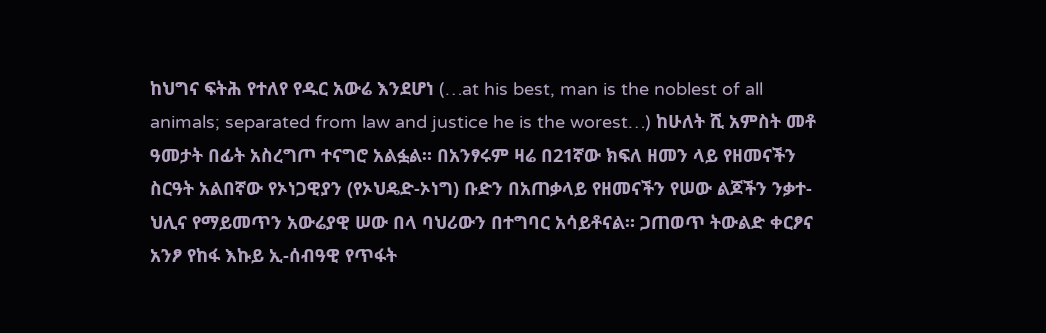ከህግና ፍትሕ የተለየ የዱር አውሬ እንደሆነ (…at his best, man is the noblest of all animals; separated from law and justice he is the worest…) ከሁለት ሺ አምስት መቶ ዓመታት በፊት አስረግጦ ተናግሮ አልፏል። በአንፃሩም ዛሬ በ21ኛው ክፍለ ዘመን ላይ የዘመናችን ስርዓት አልበኛው የኦነጋዊያን (የኦህዴድ-ኦነግ) ቡድን በአጠቃላይ የዘመናችን የሠው ልጆችን ንቃተ-ህሊና የማይመጥን አውሬያዊ ሠው በላ ባህሪውን በተግባር አሳይቶናል። ጋጠወጥ ትውልድ ቀርፆና አንፆ የከፋ እኩይ ኢ-ሰብዓዊ የጥፋት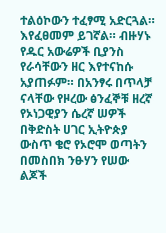ተልዕኮውን ተፈፃሚ አድርጓል። እየፈፀመም ይገኛል። ብዙሃኑ የዱር አውሬዎች ቢያንስ የራሳቸውን ዘር እየተናከሱ አያጠፉም። በአንፃሩ በጥላቻ ናላቸው የዞረው ፅንፈኞቹ ዘረኛ የኦነጋዊያን ሴረኛ ሠዎች በቅድስት ሀገር ኢትዮጵያ ውስጥ ቄሮ የኦሮሞ ወጣትን በመስበክ ንፁሃን የሠው ልጆች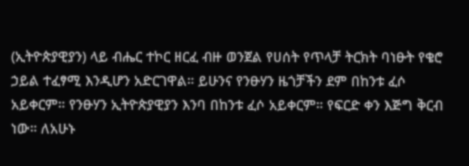(ኢትዮጵያዊያን) ላይ ብሔር ተኮር ዘርፈ ብዙ ወንጀል የሀሰት የጥላቻ ትርክት ባነፁት የቄሮ ኃይል ተፈፃሚ እንዲሆን አድርገዋል። ይሁንና የንፁሃን ዜጎቻችን ደም በከንቱ ፈሶ አይቀርም። የንፁሃን ኢትዮጵያዊያን እንባ በከንቱ ፈሶ አይቀርም። የፍርድ ቀን እጅግ ቅርብ ነው። ለአሁኑ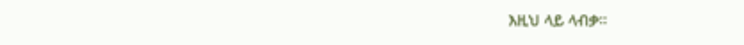እዚህ ላይ ላብቃ።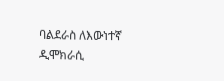ባልደራስ ለእውነተኛ ዲሞክራሲ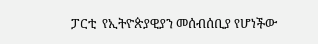ፓርቲ  የኢትዮጵያዊያን መሰብሰቢያ የሆነችው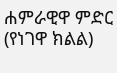ሐምራዊዋ ምድር (የነገዋ ክልል)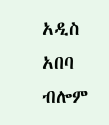አዲስ አበባ ብሎም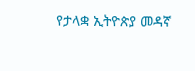የታላቋ ኢትዮጵያ መዳኛ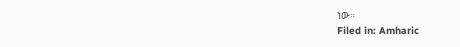ነው።
Filed in: Amharic